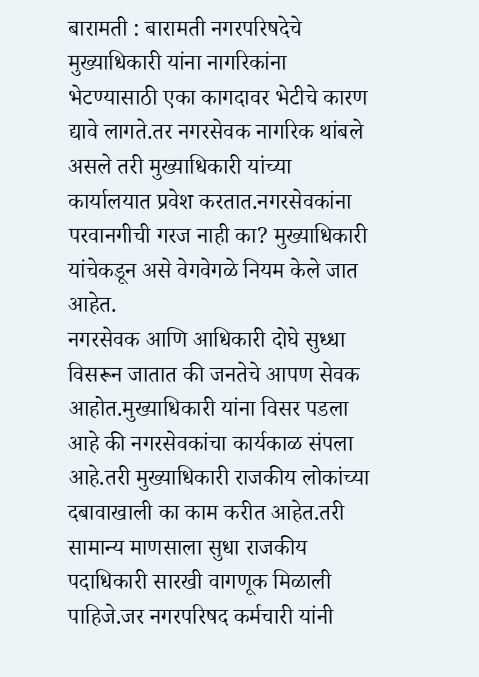बारामती : बारामती नगरपरिषदेचे मुख्याधिकारी यांना नागरिकांना भेटण्यासाठी एका कागदावर भेटीचे कारण द्यावे लागते.तर नगरसेवक नागरिक थांबले असले तरी मुख्याधिकारी यांच्या कार्यालयात प्रवेश करतात.नगरसेवकांना परवानगीची गरज नाही का? मुख्याधिकारी यांचेकडून असे वेगवेगळे नियम केले जात आहेत.
नगरसेवक आणि आधिकारी दोघे सुध्धा विसरून जातात की जनतेचे आपण सेवक आहोत.मुख्याधिकारी यांना विसर पडला आहे की नगरसेवकांचा कार्यकाळ संपला आहे.तरी मुख्याधिकारी राजकीय लोकांच्या दबावाखाली का काम करीत आहेत.तरी सामान्य माणसाला सुधा राजकीय पदाधिकारी सारखी वागणूक मिळाली पाहिजे.जर नगरपरिषद कर्मचारी यांनी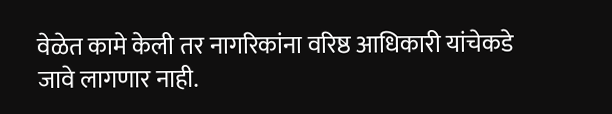वेळेत कामे केली तर नागरिकांना वरिष्ठ आधिकारी यांचेकडे जावे लागणार नाही.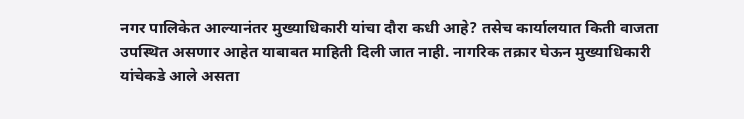नगर पालिकेत आल्यानंतर मुख्याधिकारी यांचा दौरा कधी आहे? तसेच कार्यालयात किती वाजता उपस्थित असणार आहेत याबाबत माहिती दिली जात नाही. नागरिक तक्रार घेऊन मुख्याधिकारी यांचेकडे आले असता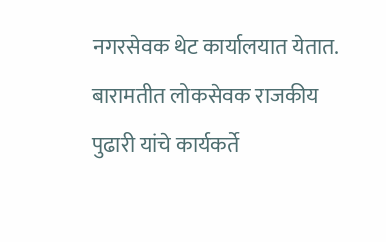नगरसेवक थेट कार्यालयात येतात. बारामतीत लोकसेवक राजकीय पुढारी यांचे कार्यकर्ते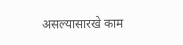असल्यासारखे काम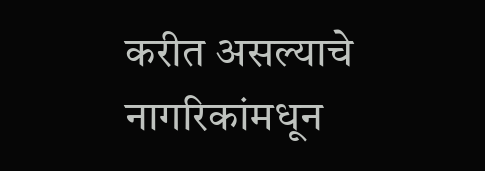करीत असल्याचे नागरिकांमधून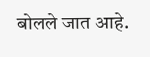बोलले जात आहे.